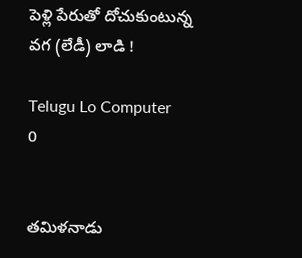పెళ్లి పేరుతో దోచుకుంటున్న వగ (లేడీ) లాడి !

Telugu Lo Computer
0


తమిళనాడు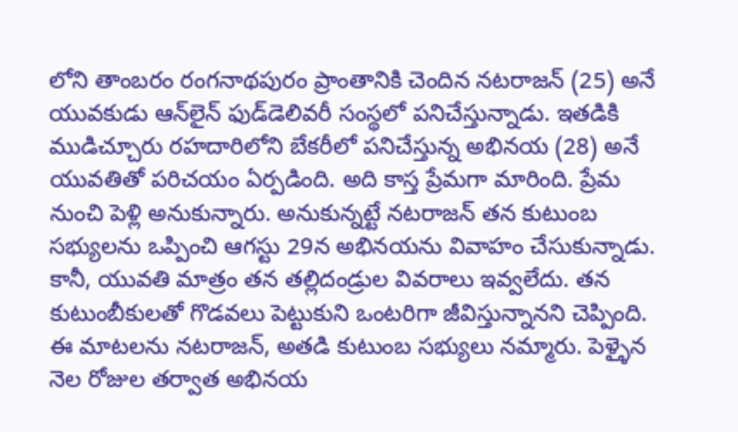లోని తాంబరం రంగనాథపురం ప్రాంతానికి చెందిన నటరాజన్ (25) అనే యువకుడు ఆన్‌లైన్‌ ఫుడ్‌డెలివరీ సంస్థలో పనిచేస్తున్నాడు. ఇతడికి ముడిచ్చూరు రహదారిలోని బేకరీలో పనిచేస్తున్న అభినయ (28) అనే యువతితో పరిచయం ఏర్పడింది. అది కాస్త ప్రేమగా మారింది. ప్రేమ నుంచి పెళ్లి అనుకున్నారు. అనుకున్నట్టే నటరాజన్‌ తన కుటుంబ సభ్యులను ఒప్పించి ఆగస్టు 29న అభినయను వివాహం చేసుకున్నాడు. కానీ, యువతి మాత్రం తన తల్లిదండ్రుల వివరాలు ఇవ్వలేదు. తన కుటుంబీకులతో గొడవలు పెట్టుకుని ఒంటరిగా జీవిస్తున్నానని చెప్పింది. ఈ మాటలను నటరాజన్‌, అతడి కుటుంబ సభ్యులు నమ్మారు. పెళ్ళైన నెల రోజుల తర్వాత అభినయ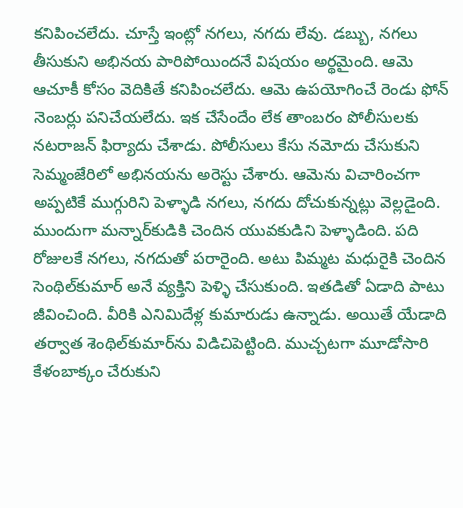కనిపించలేదు. చూస్తే ఇంట్లో నగలు, నగదు లేవు. డబ్బు, నగలు తీసుకుని అభినయ పారిపోయిందనే విషయం అర్థమైంది. ఆమె ఆచూకీ కోసం వెదికితే కనిపించలేదు. ఆమె ఉపయోగించే రెండు ఫోన్‌ నెంబర్లు పనిచేయలేదు. ఇక చేసేందేం లేక తాంబరం పోలీసులకు నటరాజన్ ఫిర్యాదు చేశాడు. పోలీసులు కేసు నమోదు చేసుకుని సెమ్మంజేరిలో అభినయను అరెస్టు చేశారు. ఆమెను విచారించగా అప్పటికే ముగ్గురిని పెళ్ళాడి నగలు, నగదు దోచుకున్నట్లు వెల్లడైంది. ముందుగా మన్నార్‌కుడికి చెందిన యువకుడిని పెళ్ళాడింది. పది రోజులకే నగలు, నగదుతో పరారైంది. అటు పిమ్మట మధురైకి చెందిన సెంథిల్‌కుమార్‌ అనే వ్యక్తిని పెళ్ళి చేసుకుంది. ఇతడితో ఏడాది పాటు జీవించింది. వీరికి ఎనిమిదేళ్ల కుమారుడు ఉన్నాడు. అయితే యేడాది తర్వాత శెంథిల్‌కుమార్‌ను విడిచిపెట్టింది. ముచ్చటగా మూడోసారి కేళంబాక్కం చేరుకుని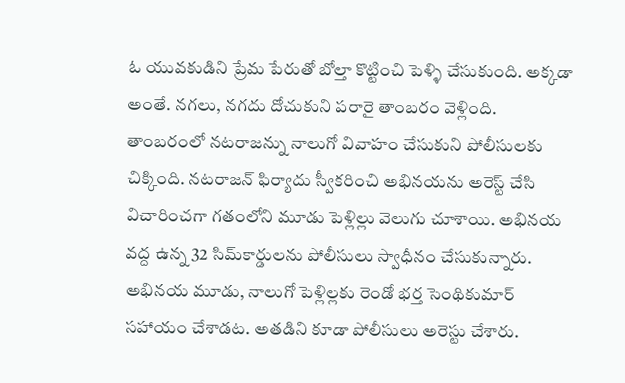ఓ యువకుడిని ప్రేమ పేరుతో బోల్తా కొట్టించి పెళ్ళి చేసుకుంది. అక్కడా అంతే. నగలు, నగదు దోచుకుని పరారై తాంబరం వెళ్లింది. తాంబరంలో నటరాజన్ను నాలుగో వివాహం చేసుకుని పోలీసులకు చిక్కింది. నటరాజన్ ఫిర్యాదు స్వీకరించి అభినయను అరెస్ట్ చేసి విచారించగా గతంలోని మూడు పెళ్లిల్లు వెలుగు చూశాయి. అభినయ వద్ద ఉన్న 32 సిమ్‌కార్డులను పోలీసులు స్వాధీనం చేసుకున్నారు. అభినయ మూడు, నాలుగో పెళ్లిల్లకు రెండో భర్త సెంథికుమార్‌ సహాయం చేశాడట. అతడిని కూడా పోలీసులు అరెస్టు చేశారు.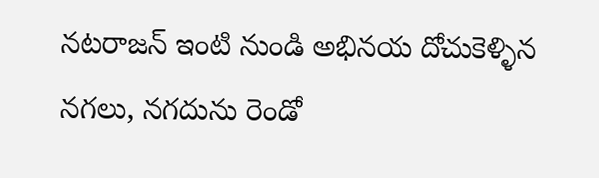నటరాజన్‌ ఇంటి నుండి అభినయ దోచుకెళ్ళిన నగలు, నగదును రెండో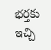భర్తకు ఇచ్చి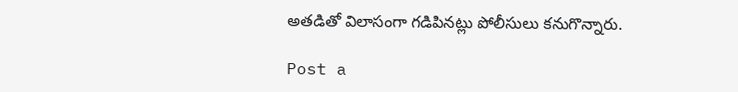అతడితో విలాసంగా గడిపినట్లు పోలీసులు కనుగొన్నారు.

Post a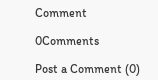Comment

0Comments

Post a Comment (0)